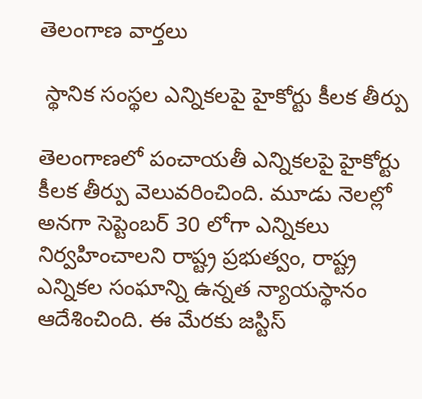తెలంగాణ వార్తలు

 స్థానిక సంస్థల ఎన్నికలపై హైకోర్టు కీలక తీర్పు

తెలంగాణలో పంచాయతీ ఎన్నికలపై హైకోర్టు కీలక తీర్పు వెలువరించింది. మూడు నెలల్లో అనగా సెప్టెంబర్ 30 లోగా ఎన్నికలు నిర్వహించాలని రాష్ట్ర ప్రభుత్వం, రాష్ట్ర ఎన్నికల సంఘాన్ని ఉన్నత న్యాయస్థానం ఆదేశించింది. ఈ మేరకు జస్టిస్‌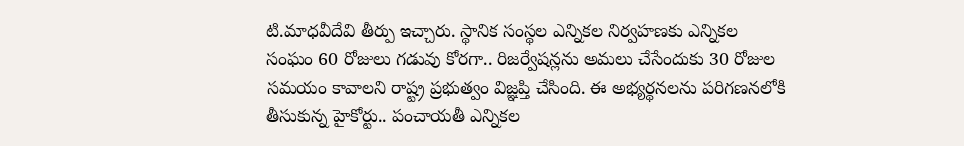టి.మాధవీదేవి తీర్పు ఇచ్చారు. స్థానిక సంస్థల ఎన్నికల నిర్వహణకు ఎన్నికల సంఘం 60 రోజులు గడువు కోరగా.. రిజర్వేషన్లను అమలు చేసేందుకు 30 రోజుల సమయం కావాలని రాష్ట్ర ప్రభుత్వం విజ్ఞప్తి చేసింది. ఈ అభ్యర్థనలను పరిగణనలోకి తీసుకున్న హైకోర్టు.. పంచాయతీ ఎన్నికల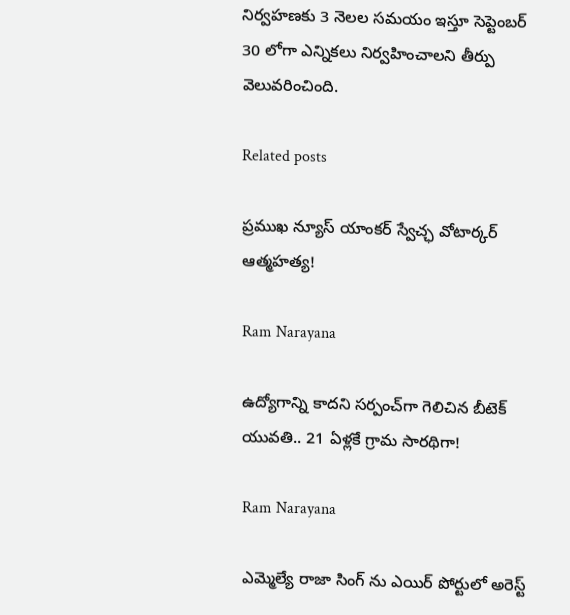నిర్వహణకు 3 నెలల సమయం ఇస్తూ సెప్టెంబర్ 30 లోగా ఎన్నికలు నిర్వహించాలని తీర్పు వెలువరించింది.

Related posts

ప్రముఖ న్యూస్ యాంకర్ స్వేచ్ఛ వోటార్కర్ ఆత్మహత్య!

Ram Narayana

ఉద్యోగాన్ని కాదని సర్పంచ్‌గా గెలిచిన బీటెక్ యువతి.. 21 ఏళ్లకే గ్రామ సారథిగా!

Ram Narayana

ఎమ్మెల్యే రాజా సింగ్ ను ఎయిర్ పోర్టులో అరెస్ట్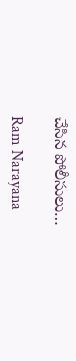చేసిన పోలీసులు…

Ram Narayana